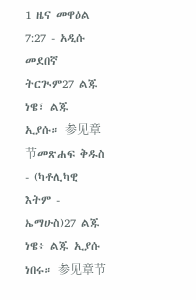1 ዜና መዋዕል 7:27 - አዲሱ መደበኛ ትርጒም27 ልጁ ነዌ፣ ልጁ ኢያሱ። 参见章节መጽሐፍ ቅዱስ - (ካቶሊካዊ እትም - ኤማሁስ)27 ልጁ ነዌ፥ ልጁ ኢያሱ ነበሩ። 参见章节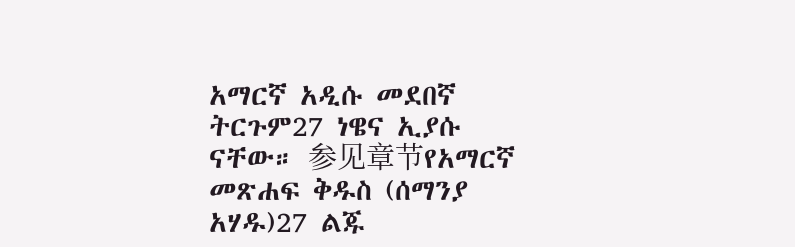አማርኛ አዲሱ መደበኛ ትርጉም27 ነዌና ኢያሱ ናቸው። 参见章节የአማርኛ መጽሐፍ ቅዱስ (ሰማንያ አሃዱ)27 ልጁ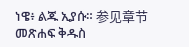ነዌ፥ ልጁ ኢያሱ። 参见章节መጽሐፍ ቅዱስ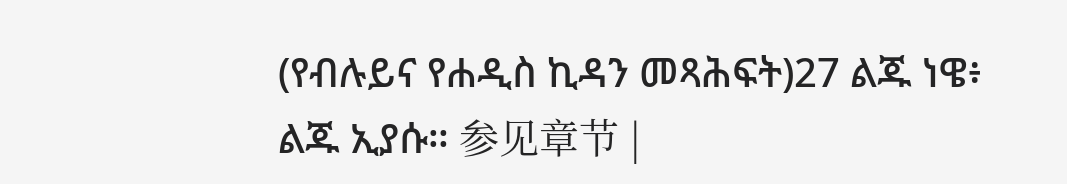(የብሉይና የሐዲስ ኪዳን መጻሕፍት)27 ልጁ ነዌ፥ ልጁ ኢያሱ። 参见章节 |